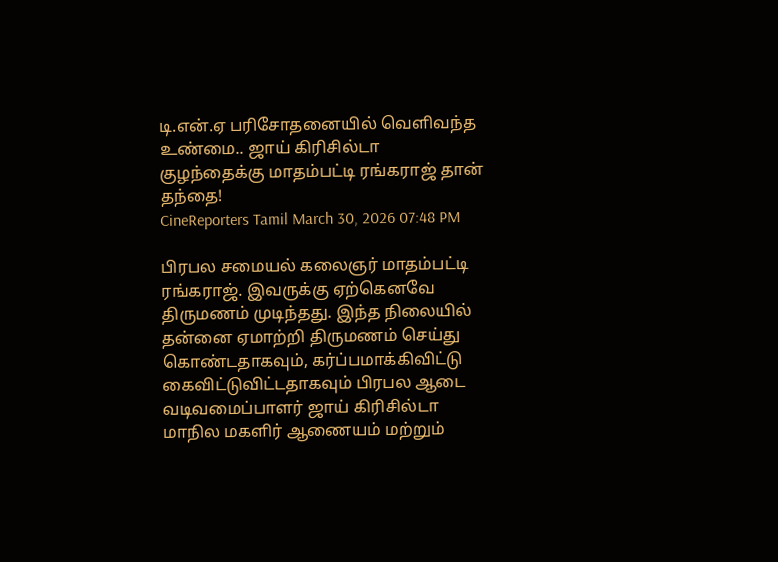டி.என்.ஏ பரிசோதனையில் வெளிவந்த உண்மை.. ஜாய் கிரிசில்டா குழந்தைக்கு மாதம்பட்டி ரங்கராஜ் தான் தந்தை!
CineReporters Tamil March 30, 2026 07:48 PM

பிரபல சமையல் கலைஞர் மாதம்பட்டி ரங்கராஜ். இவருக்கு ஏற்கெனவே திருமணம் முடிந்தது. இந்த நிலையில் தன்னை ஏமாற்றி திருமணம் செய்து கொண்டதாகவும், கர்ப்பமாக்கிவிட்டு கைவிட்டுவிட்டதாகவும் பிரபல ஆடை வடிவமைப்பாளர் ஜாய் கிரிசில்டா மாநில மகளிர் ஆணையம் மற்றும்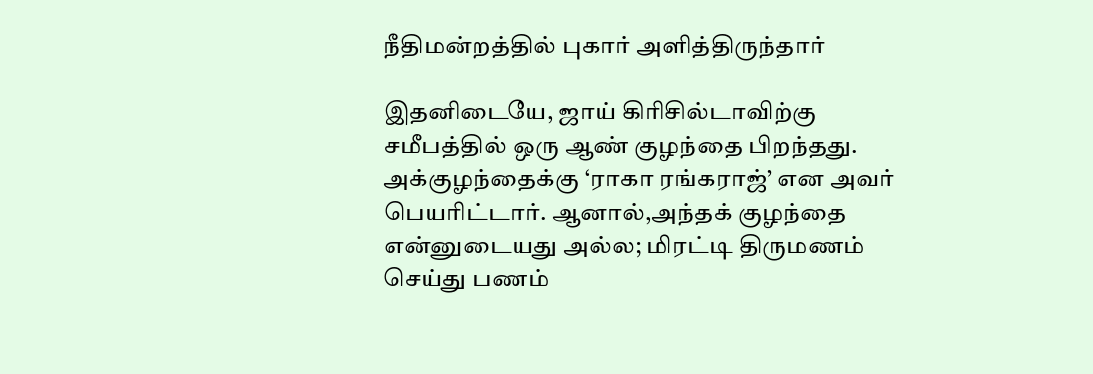நீதிமன்றத்தில் புகார் அளித்திருந்தார்

இதனிடையே, ஜாய் கிரிசில்டாவிற்கு சமீபத்தில் ஒரு ஆண் குழந்தை பிறந்தது. அக்குழந்தைக்கு ‘ராகா ரங்கராஜ்’ என அவர் பெயரிட்டார். ஆனால்,அந்தக் குழந்தை என்னுடையது அல்ல; மிரட்டி திருமணம் செய்து பணம்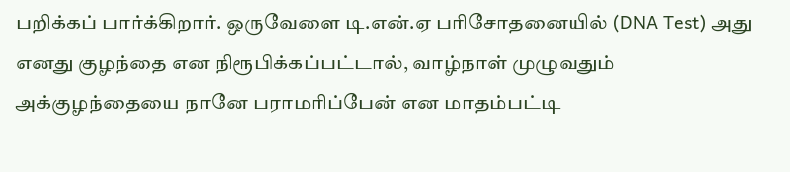பறிக்கப் பார்க்கிறார். ஒருவேளை டி.என்.ஏ பரிசோதனையில் (DNA Test) அது எனது குழந்தை என நிரூபிக்கப்பட்டால், வாழ்நாள் முழுவதும் அக்குழந்தையை நானே பராமரிப்பேன் என மாதம்பட்டி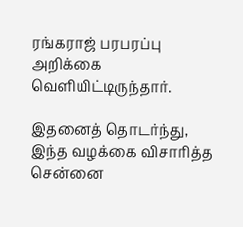ரங்கராஜ் பரபரப்பு அறிக்கை வெளியிட்டிருந்தார்.

இதனைத் தொடர்ந்து, இந்த வழக்கை விசாரித்த சென்னை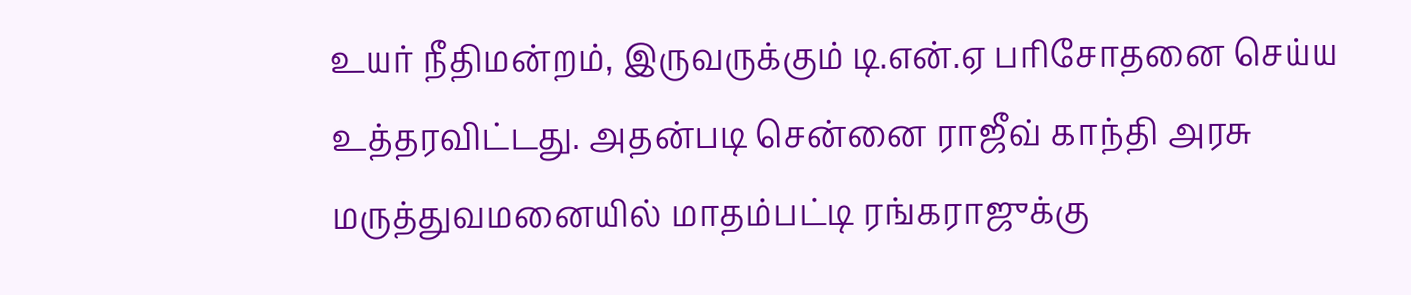உயர் நீதிமன்றம், இருவருக்கும் டி.என்.ஏ பரிசோதனை செய்ய உத்தரவிட்டது. அதன்படி சென்னை ராஜீவ் காந்தி அரசு மருத்துவமனையில் மாதம்பட்டி ரங்கராஜுக்கு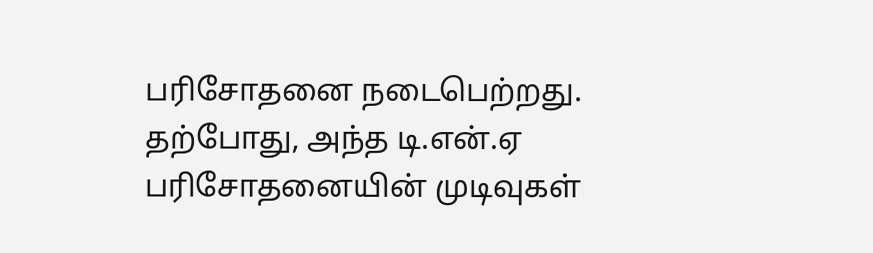பரிசோதனை நடைபெற்றது. தற்போது, அந்த டி.என்.ஏ பரிசோதனையின் முடிவுகள்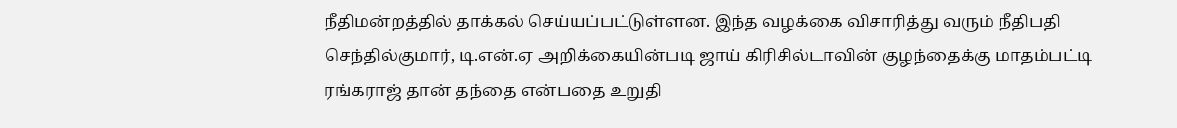நீதிமன்றத்தில் தாக்கல் செய்யப்பட்டுள்ளன. இந்த வழக்கை விசாரித்து வரும் நீதிபதி செந்தில்குமார், டி.என்.ஏ அறிக்கையின்படி ஜாய் கிரிசில்டாவின் குழந்தைக்கு மாதம்பட்டி ரங்கராஜ் தான் தந்தை என்பதை உறுதி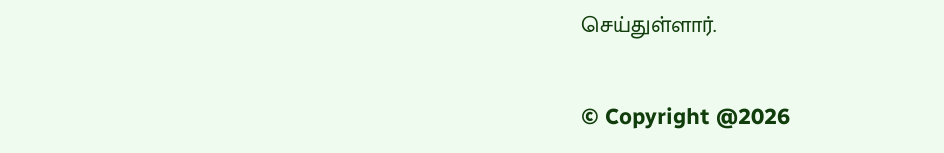செய்துள்ளார்.

© Copyright @2026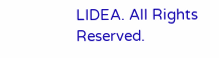LIDEA. All Rights Reserved.